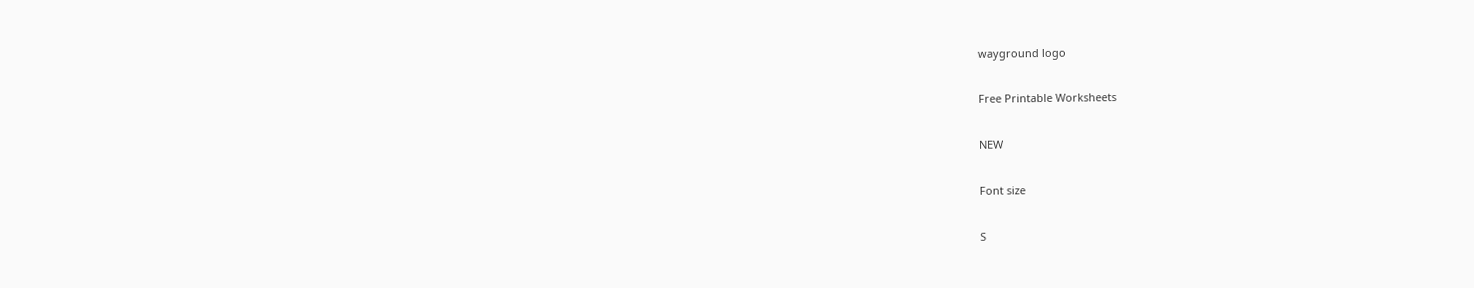wayground logo

Free Printable Worksheets

NEW

Font size

S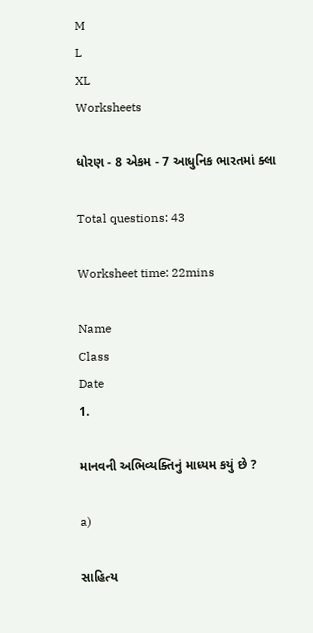M
L
XL
Worksheets

ધોરણ - 8 એકમ - 7 આધુનિક ભારતમાં ક્લા

Total questions: 43

Worksheet time: 22mins

Name
Class
Date
1.

માનવની અભિવ્યક્તિનું માધ્યમ કયું છે ?

a)

સાહિત્ય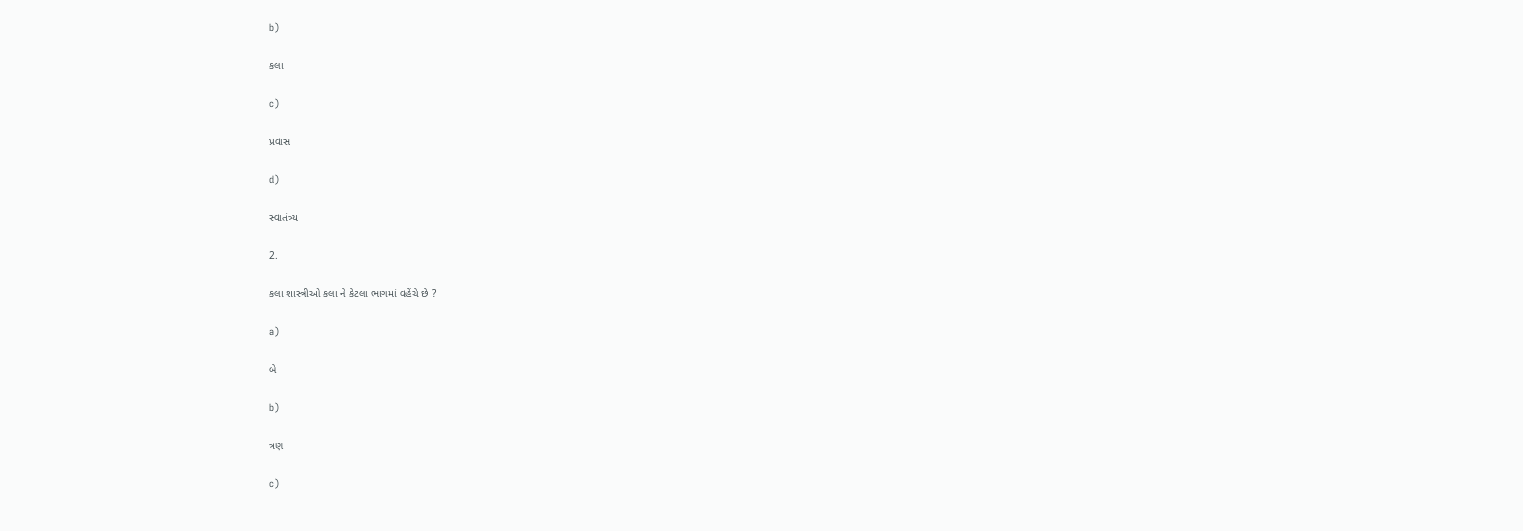b)

કલા

c)

પ્રવાસ

d)

સ્વાતંત્ર્ય

2.

કલા શાસ્ત્રીઓ કલા ને કેટલા ભાગમાં વહેંચે છે ?

a)

બે

b)

ત્રણ

c)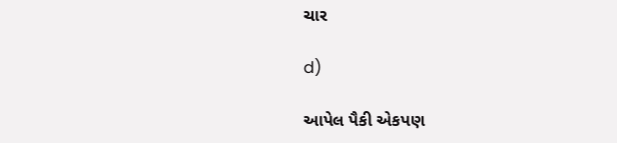ચાર

d)

આપેલ પૈકી એકપણ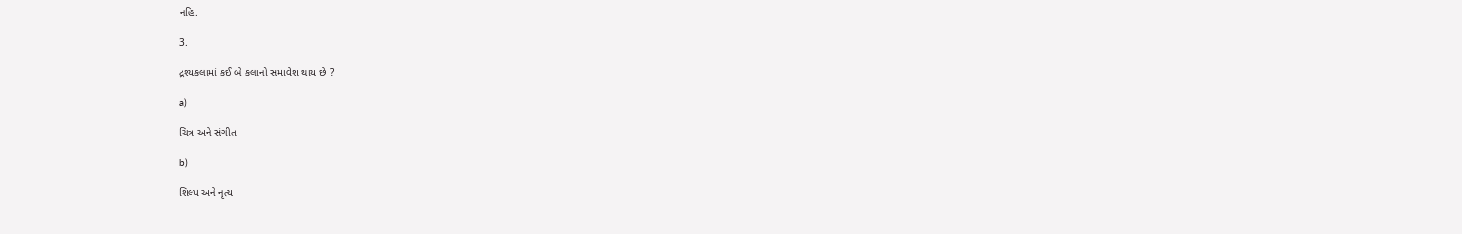નહિ.

3.

દ્રશ્યકલામાં કઈ બે કલાનો સમાવેશ થાય છે ?

a)

ચિત્ર અને સંગીત

b)

શિલ્પ અને નૃત્ય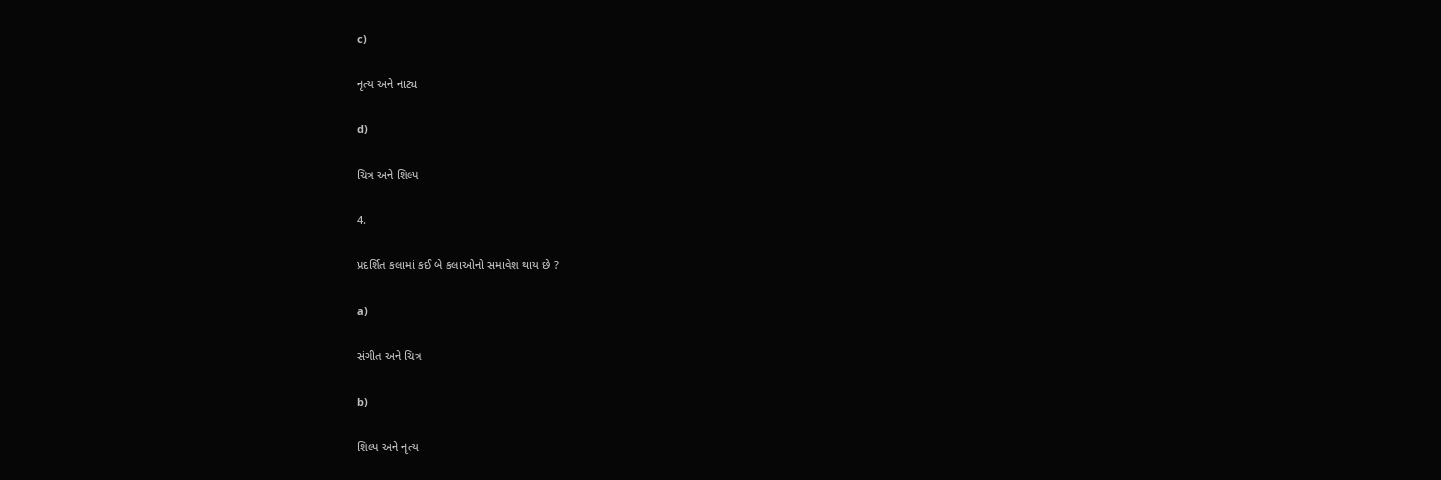c)

નૃત્ય અને નાટ્ય

d)

ચિત્ર અને શિલ્પ

4.

પ્રદર્શિત કલામાં કઈ બે કલાઓનો સમાવેશ થાય છે ?

a)

સંગીત અને ચિત્ર

b)

શિલ્પ અને નૃત્ય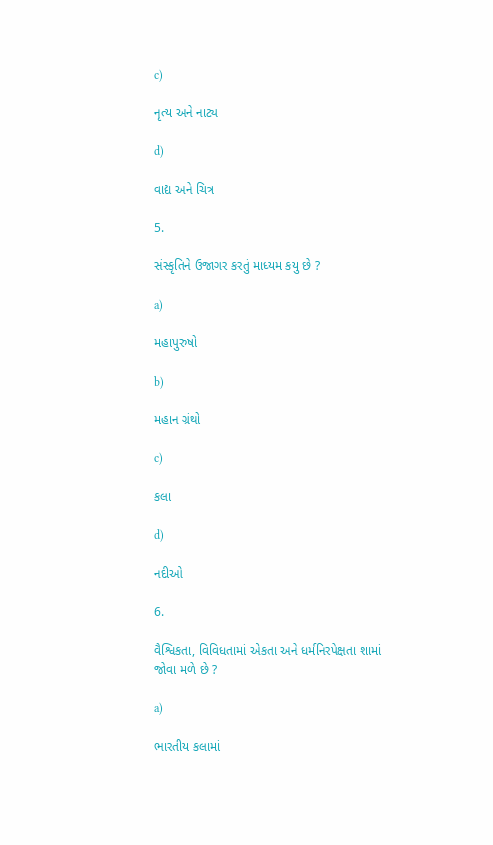c)

નૃત્ય અને નાટ્ય

d)

વાદ્ય અને ચિત્ર

5.

સંસ્કૃતિને ઉજાગર કરતું માધ્યમ કયુ છે ?

a)

મહાપુરુષો

b)

મહાન ગ્રંથો

c)

કલા

d)

નદીઓ

6.

વૈશ્વિકતા, વિવિધતામાં એકતા અને ધર્મનિરપેક્ષતા શામાં જોવા મળે છે ?

a)

ભારતીય કલામાં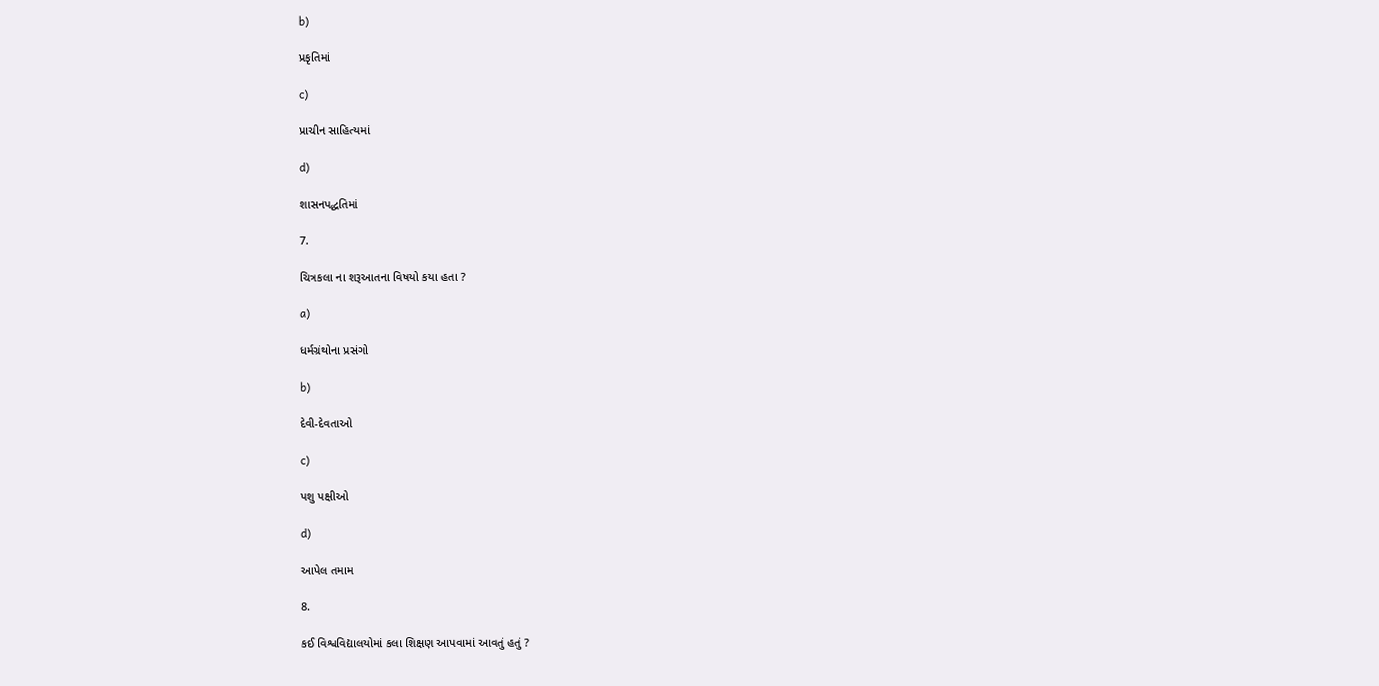b)

પ્રકૃતિમાં

c)

પ્રાચીન સાહિત્યમાં

d)

શાસનપદ્ધતિમાં

7.

ચિત્રકલા ના શરૂઆતના વિષયો કયા હતા ?

a)

ધર્મગ્રંથોના પ્રસંગો

b)

દેવી-દેવતાઓ

c)

પશુ પક્ષીઓ

d)

આપેલ તમામ

8.

કઈ વિશ્વવિદ્યાલયોમાં કલા શિક્ષણ આપવામાં આવતું હતું ?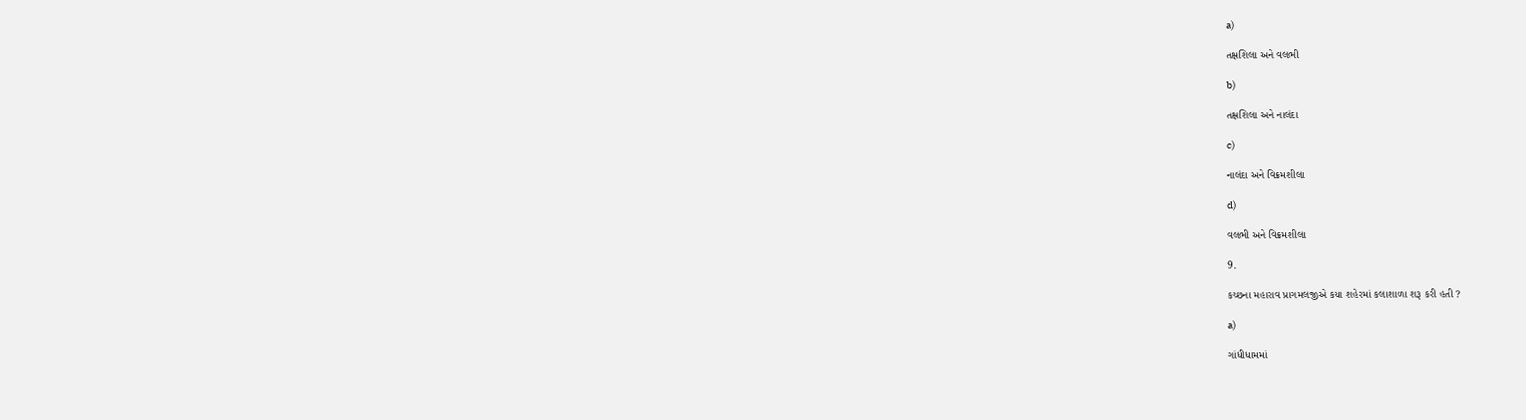a)

તક્ષશિલા અને વલભી

b)

તક્ષશિલા અને નાલંદા

c)

નાલંદા અને વિક્રમશીલા

d)

વલભી અને વિક્રમશીલા

9.

કચ્છના મહારાવ પ્રાગમલજીએ કયા શહેરમાં કલાશાળા શરૂ કરી હતી ?

a)

ગાંધીધામમાં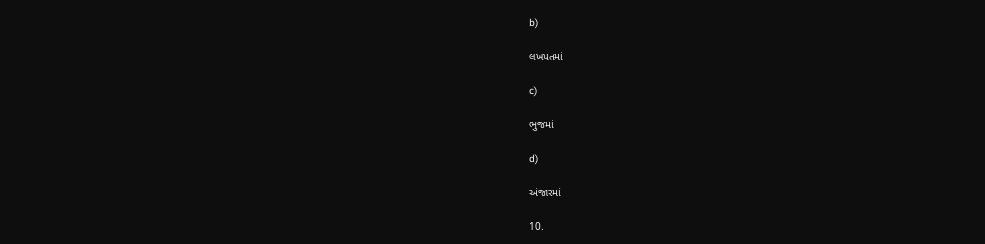b)

લખપતમાં

c)

ભુજમાં

d)

અંજારમાં

10.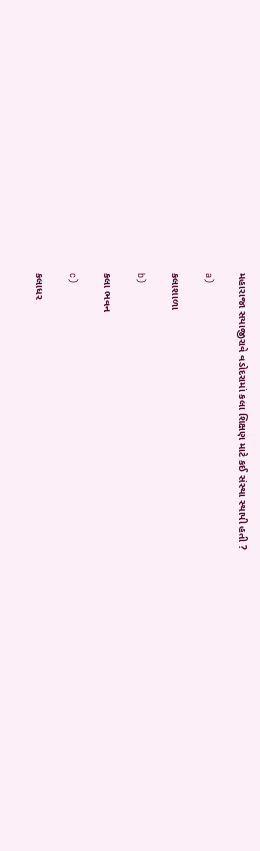મહારાજા સયાજીરાવે વડોદરામાં કલા શિક્ષણ માટે કઈ સંસ્થા સ્થાપી હતી ?

a)

કલાશાળા

b)

કલા ભવન

c)

કલાધર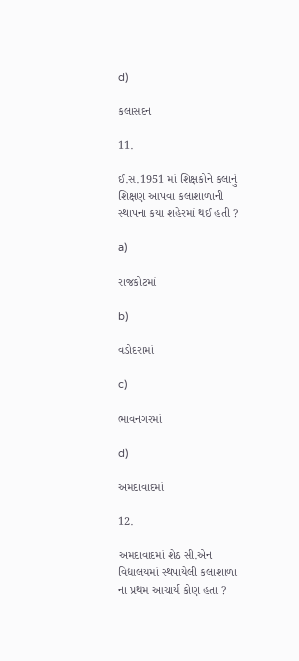d)

કલાસદન

11.

ઈ.સ.1951 માં શિક્ષકોને કલાનું શિક્ષણ આપવા કલાશાળાની સ્થાપના કયા શહેરમાં થઈ હતી ?

a)

રાજકોટમાં

b)

વડોદરામાં

c)

ભાવનગરમાં

d)

અમદાવાદમાં

12.

અમદાવાદમાં શેઠ સી.એન વિદ્યાલયમાં સ્થપાયેલી કલાશાળા ના પ્રથમ આચાર્ય કોણ હતા ?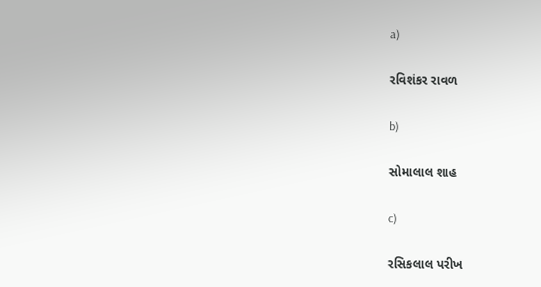a)

રવિશંકર રાવળ

b)

સોમાલાલ શાહ

c)

રસિકલાલ પરીખ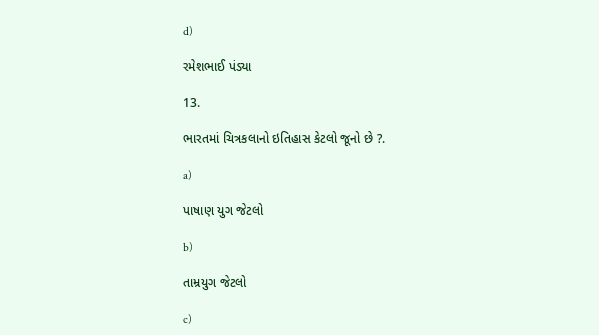d)

રમેશભાઈ પંડ્યા

13.

ભારતમાં ચિત્રકલાનો ઇતિહાસ કેટલો જૂનો છે ?.

a)

પાષાણ યુગ જેટલો

b)

તામ્રયુગ જેટલો

c)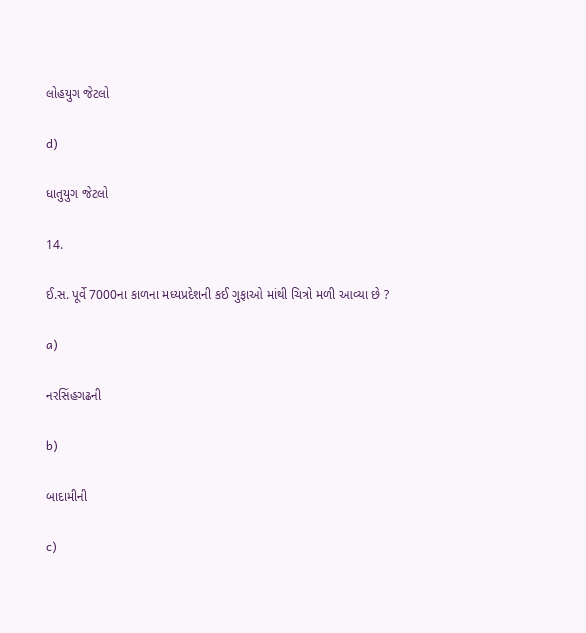લોહયુગ જેટલો

d)

ધાતુયુગ જેટલો

14.

ઈ.સ. પૂર્વે 7000ના કાળના મધ્યપ્રદેશની કઈ ગુફાઓ માંથી ચિત્રો મળી આવ્યા છે ?

a)

નરસિંહગઢની

b)

બાદામીની

c)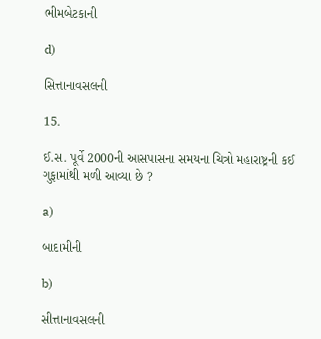ભીમબેટકાની

d)

સિત્તાનાવસલની

15.

ઈ.સ. પૂર્વે 2000ની આસપાસના સમયના ચિત્રો મહારાષ્ટ્રની કઈ ગુફામાંથી મળી આવ્યા છે ?

a)

બાદામીની

b)

સીત્તાનાવસલની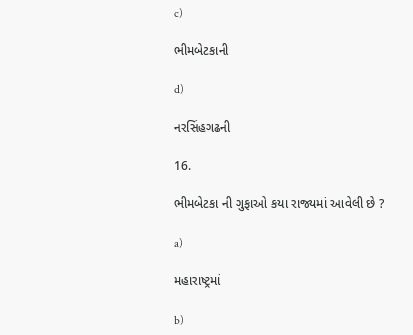c)

ભીમબેટકાની

d)

નરસિંહગઢની

16.

ભીમબેટકા ની ગુફાઓ કયા રાજ્યમાં આવેલી છે ?

a)

મહારાષ્ટ્રમાં

b)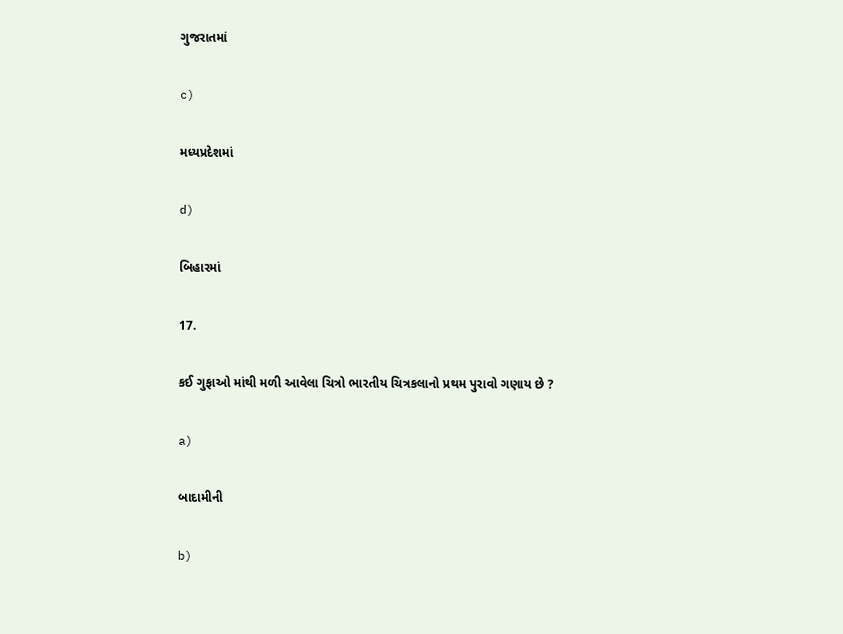ગુજરાતમાં

c)

મધ્યપ્રદેશમાં

d)

બિહારમાં

17.

કઈ ગુફાઓ માંથી મળી આવેલા ચિત્રો ભારતીય ચિત્રકલાનો પ્રથમ પુરાવો ગણાય છે ?

a)

બાદામીની

b)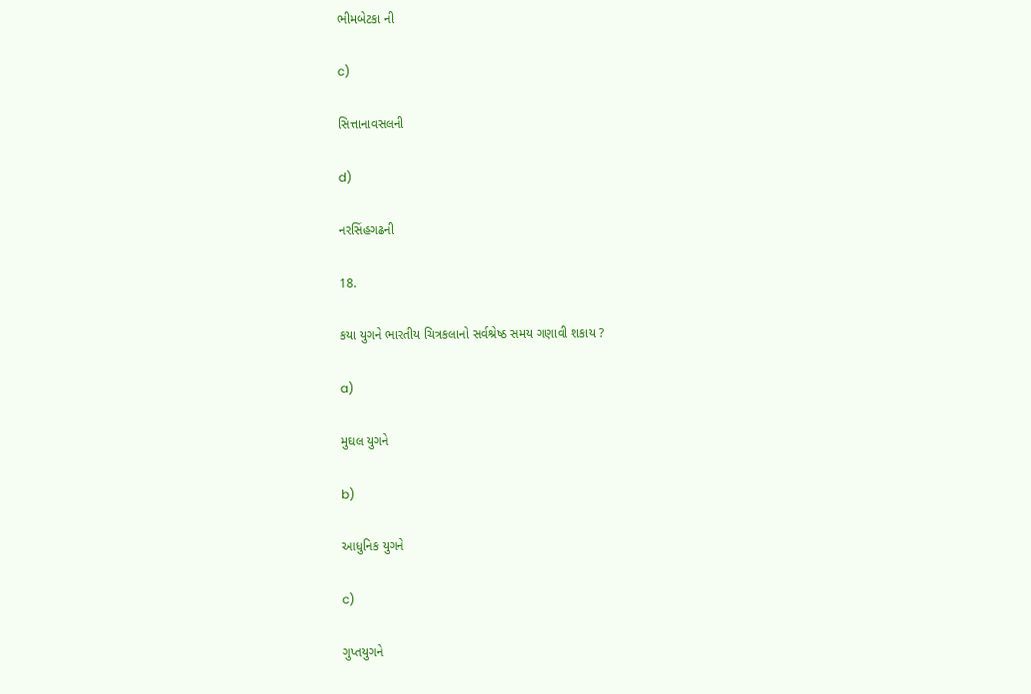ભીમબેટકા ની

c)

સિત્તાનાવસલની

d)

નરસિંહગઢની

18.

કયા યુગને ભારતીય ચિત્રકલાનો સર્વશ્રેષ્ઠ સમય ગણાવી શકાય ?

a)

મુઘલ યુગને

b)

આધુનિક યુગને

c)

ગુપ્તયુગને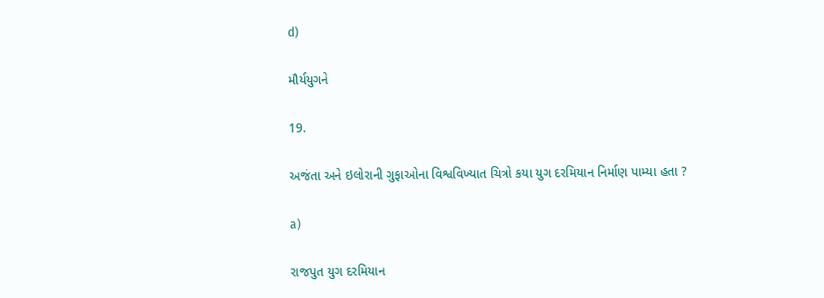d)

મૌર્યયુગને

19.

અજંતા અને ઇલોરાની ગુફાઓના વિશ્વવિખ્યાત ચિત્રો કયા યુગ દરમિયાન નિર્માણ પામ્યા હતા ?

a)

રાજપુત યુગ દરમિયાન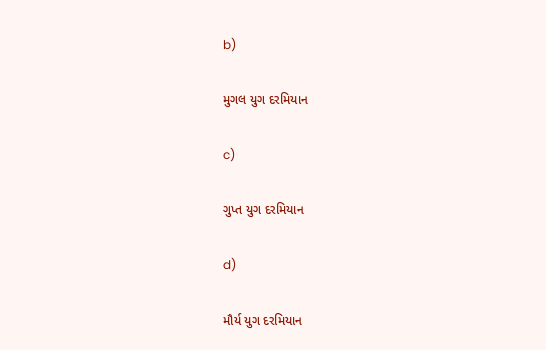b)

મુગલ યુગ દરમિયાન

c)

ગુપ્ત યુગ દરમિયાન

d)

મૌર્ય યુગ દરમિયાન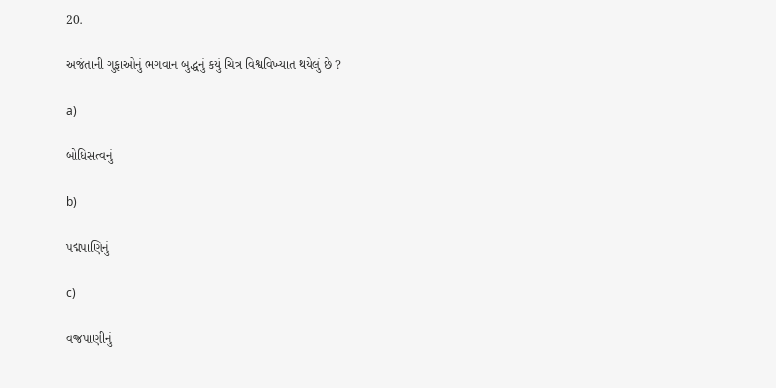20.

અજંતાની ગુફાઓનું ભગવાન બુદ્ધનું કયું ચિત્ર વિશ્વવિખ્યાત થયેલું છે ?

a)

બોધિસત્વનું

b)

પદ્મપાણિનું

c)

વજ્રપાણીનું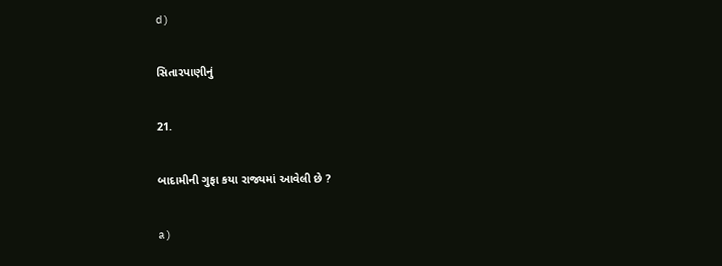d)

સિતારપાણીનું

21.

બાદામીની ગુફા કયા રાજ્યમાં આવેલી છે ?

a)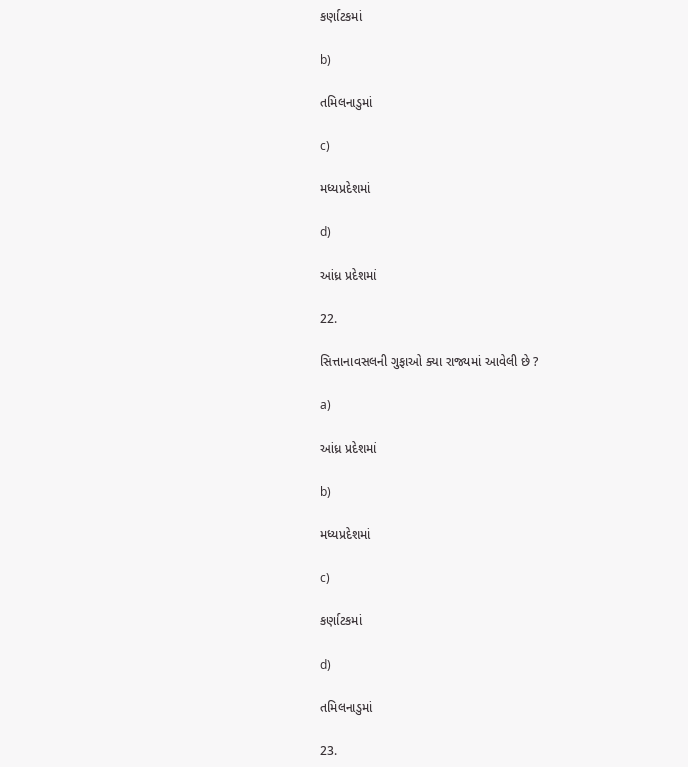કર્ણાટકમાં

b)

તમિલનાડુમાં

c)

મધ્યપ્રદેશમાં

d)

આંધ્ર પ્રદેશમાં

22.

સિત્તાનાવસલની ગુફાઓ ક્યા રાજ્યમાં આવેલી છે ?

a)

આંધ્ર પ્રદેશમાં

b)

મધ્યપ્રદેશમાં

c)

કર્ણાટકમાં

d)

તમિલનાડુમાં

23.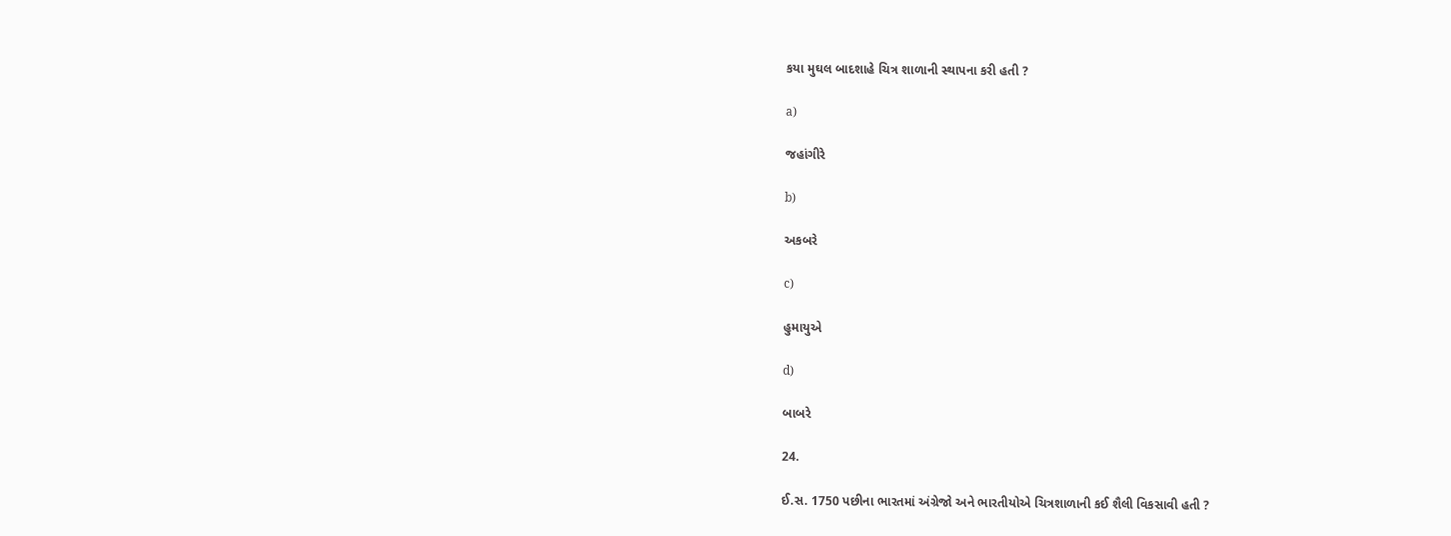કયા મુઘલ બાદશાહે ચિત્ર શાળાની સ્થાપના કરી હતી ?

a)

જહાંગીરે

b)

અકબરે

c)

હુમાયુએ

d)

બાબરે

24.

ઈ.સ. 1750 પછીના ભારતમાં અંગ્રેજો અને ભારતીયોએ ચિત્રશાળાની કઈ શૈલી વિકસાવી હતી ?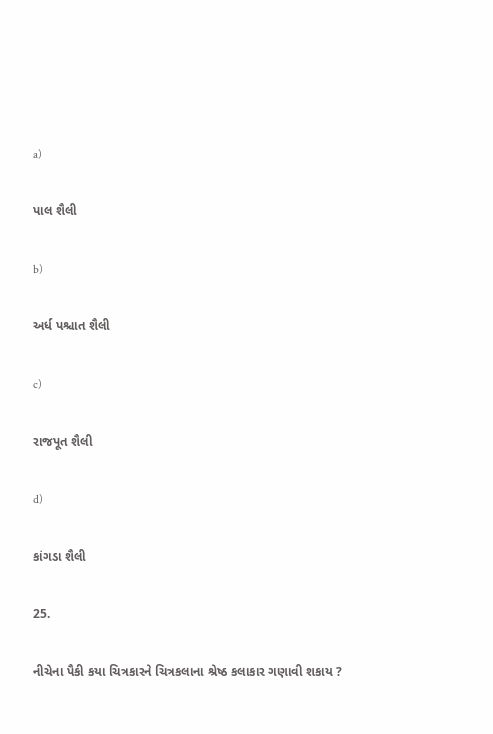a)

પાલ શૈલી

b)

અર્ધ પશ્ચાત શૈલી

c)

રાજપૂત શૈલી

d)

કાંગડા શૈલી

25.

નીચેના પૈકી કયા ચિત્રકારને ચિત્રકલાના શ્રેષ્ઠ કલાકાર ગણાવી શકાય ?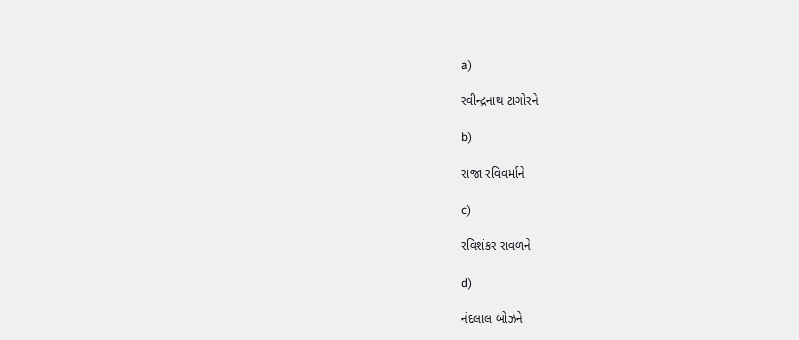a)

રવીન્દ્રનાથ ટાગોરને

b)

રાજા રવિવર્માને

c)

રવિશંકર રાવળને

d)

નંદલાલ બોઝને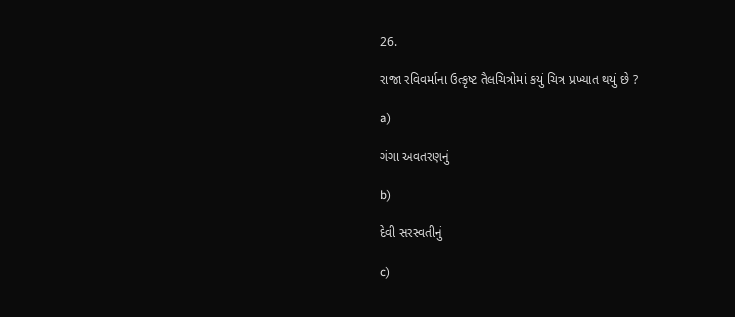26.

રાજા રવિવર્માના ઉત્કૃષ્ટ તૈલચિત્રોમાં કયું ચિત્ર પ્રખ્યાત થયું છે ?

a)

ગંગા અવતરણનું

b)

દેવી સરસ્વતીનું

c)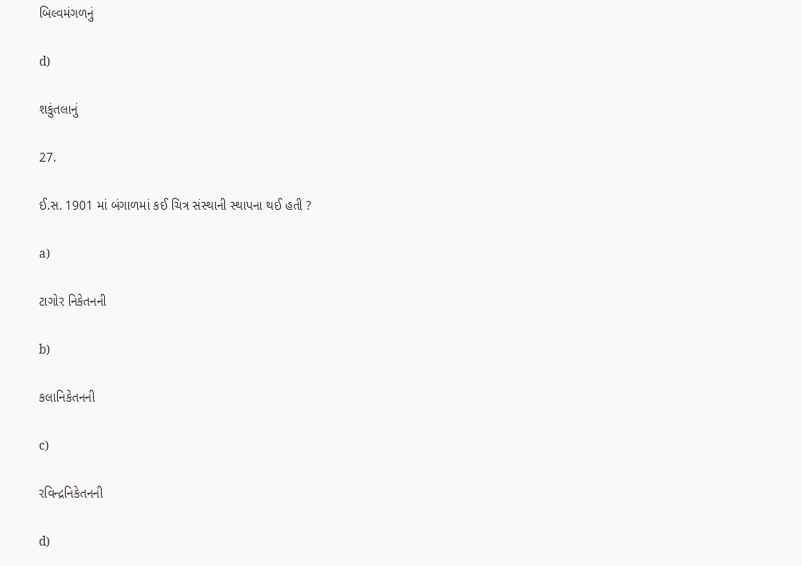બિલ્વમંગળનું

d)

શકુંતલાનું

27.

ઈ.સ. 1901 માં બંગાળમાં કઈ ચિત્ર સંસ્થાની સ્થાપના થઈ હતી ?

a)

ટાગોર નિકેતનની

b)

કલાનિકેતનની

c)

રવિન્દ્રનિકેતનની

d)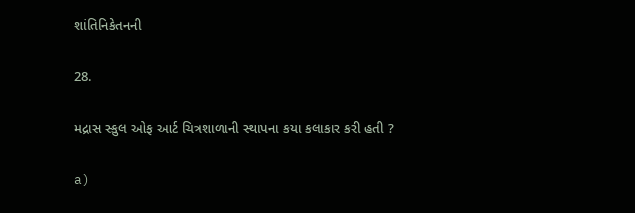શાંતિનિકેતનની

28.

મદ્રાસ સ્કુલ ઓફ આર્ટ ચિત્રશાળાની સ્થાપના કયા કલાકાર કરી હતી ?

a)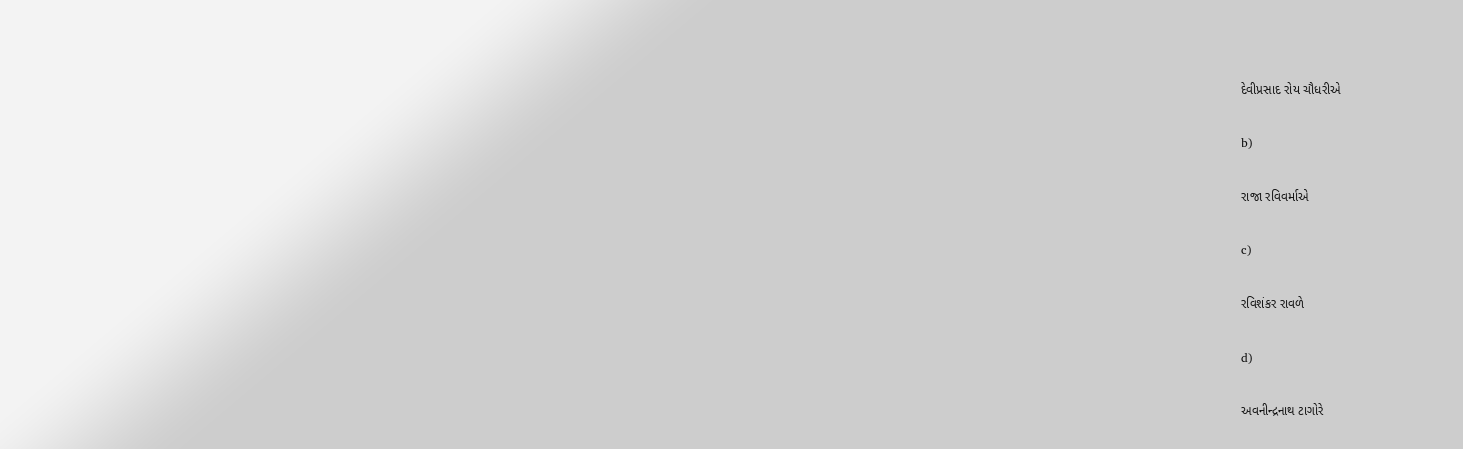દેવીપ્રસાદ રોય ચૌધરીએ

b)

રાજા રવિવર્માએ

c)

રવિશંકર રાવળે

d)

અવનીન્દ્રનાથ ટાગોરે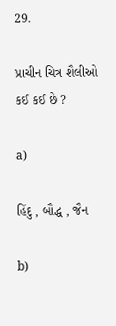29.

પ્રાચીન ચિત્ર શૈલીઓ કઈ કઈ છે ?

a)

હિંદુ , બૌદ્ધ , જૈન

b)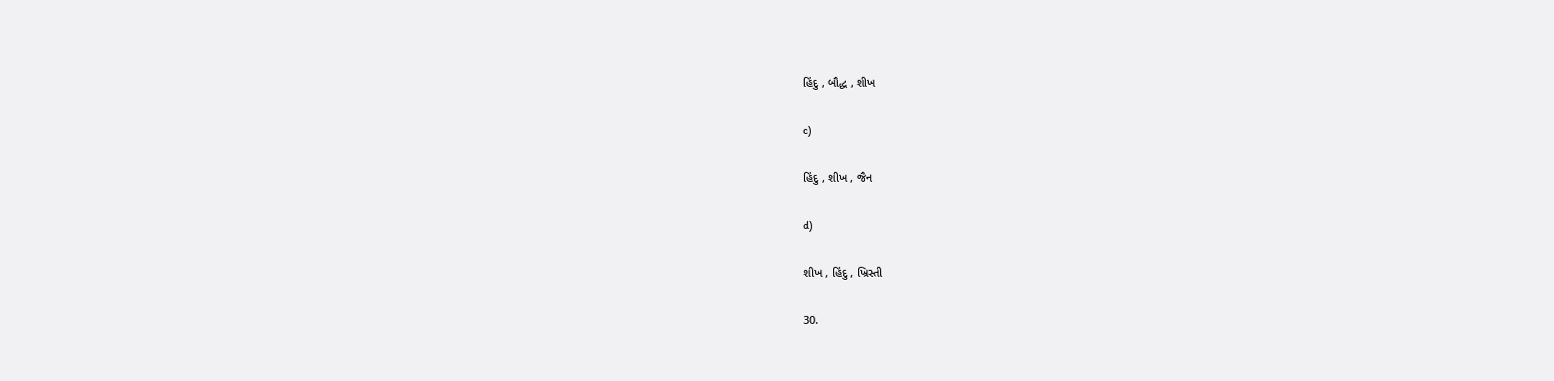હિંદુ , બૌદ્ધ , શીખ

c)

હિંદુ , શીખ , જૈન

d)

શીખ , હિંદુ , ખ્રિસ્તી

30.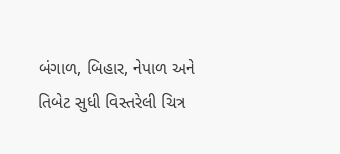બંગાળ, બિહાર, નેપાળ અને તિબેટ સુધી વિસ્તરેલી ચિત્ર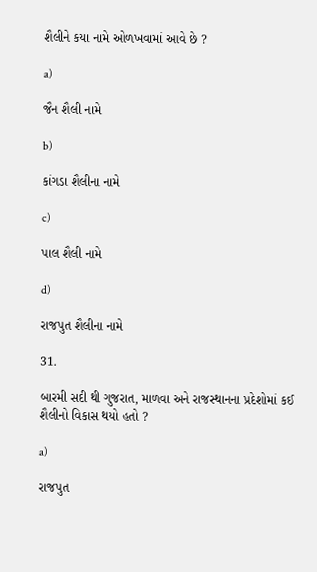શૈલીને કયા નામે ઓળખવામાં આવે છે ?

a)

જૈન શૈલી નામે

b)

કાંગડા શૈલીના નામે

c)

પાલ શૈલી નામે

d)

રાજપુત શૈલીના નામે

31.

બારમી સદી થી ગુજરાત, માળવા અને રાજસ્થાનના પ્રદેશોમાં કઈ શૈલીનો વિકાસ થયો હતો ?

a)

રાજપુત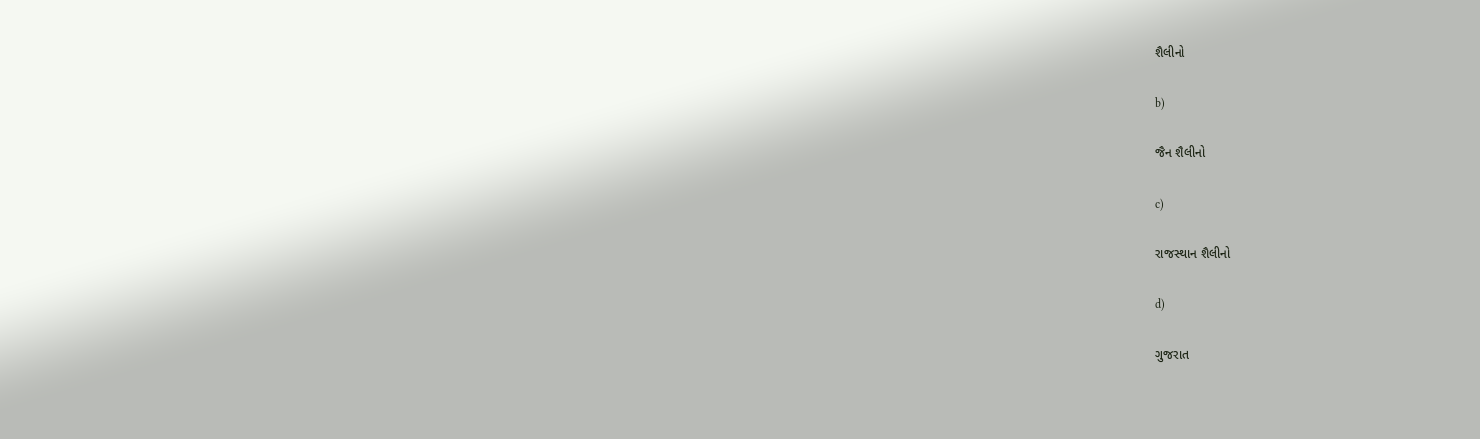શૈલીનો

b)

જૈન શૈલીનો

c)

રાજસ્થાન શૈલીનો

d)

ગુજરાત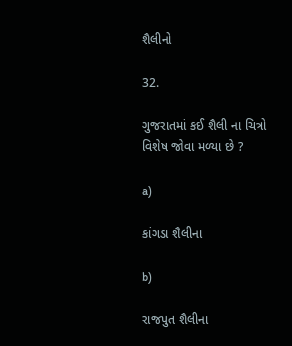શૈલીનો

32.

ગુજરાતમાં કઈ શૈલી ના ચિત્રો વિશેષ જોવા મળ્યા છે ?

a)

કાંગડા શૈલીના

b)

રાજપુત શૈલીના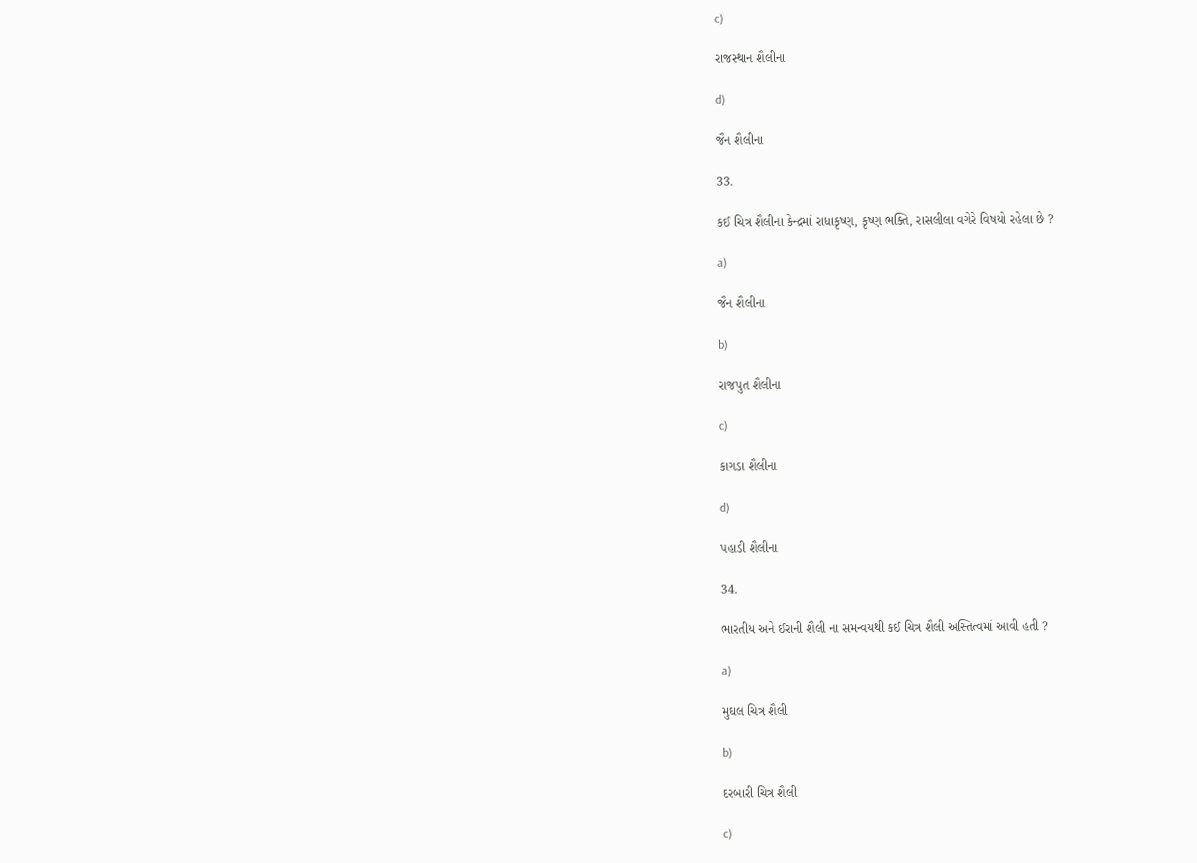c)

રાજસ્થાન શૈલીના

d)

જૈન શૈલીના

33.

કઈ ચિત્ર શૈલીના કેન્દ્રમાં રાધાકૃષ્ણ, કૃષ્ણ ભક્તિ, રાસલીલા વગેરે વિષયો રહેલા છે ?

a)

જૈન શૈલીના

b)

રાજપુત શૈલીના

c)

કાગડા શૈલીના

d)

પહાડી શૈલીના

34.

ભારતીય અને ઈરાની શૈલી ના સમન્વયથી કઈ ચિત્ર શૈલી અસ્તિત્વમાં આવી હતી ?

a)

મુઘલ ચિત્ર શૈલી

b)

દરબારી ચિત્ર શૈલી

c)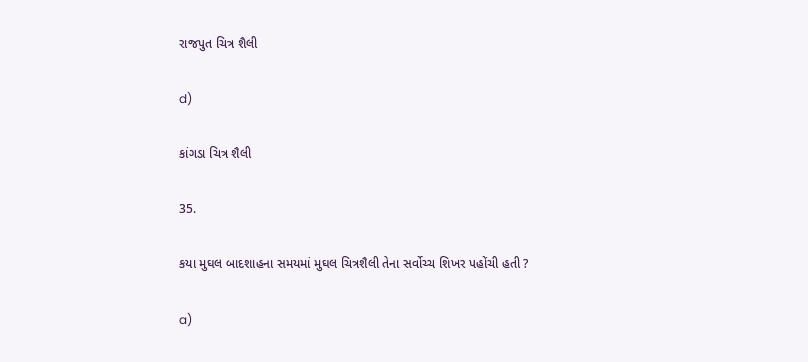રાજપુત ચિત્ર શૈલી

d)

કાંગડા ચિત્ર શૈલી

35.

કયા મુઘલ બાદશાહના સમયમાં મુઘલ ચિત્રશૈલી તેના સર્વોચ્ચ શિખર પહોંચી હતી ?

a)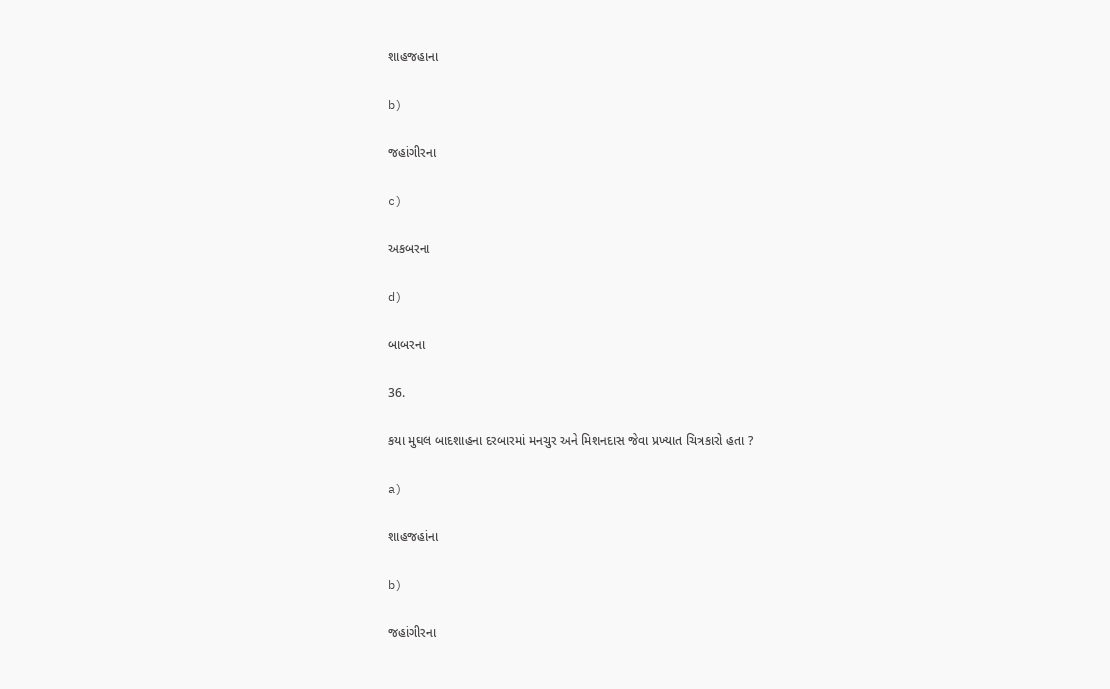શાહજહાના

b)

જહાંગીરના

c)

અકબરના

d)

બાબરના

36.

કયા મુઘલ બાદશાહના દરબારમાં મનચુર અને મિશનદાસ જેવા પ્રખ્યાત ચિત્રકારો હતા ?

a)

શાહજહાંના

b)

જહાંગીરના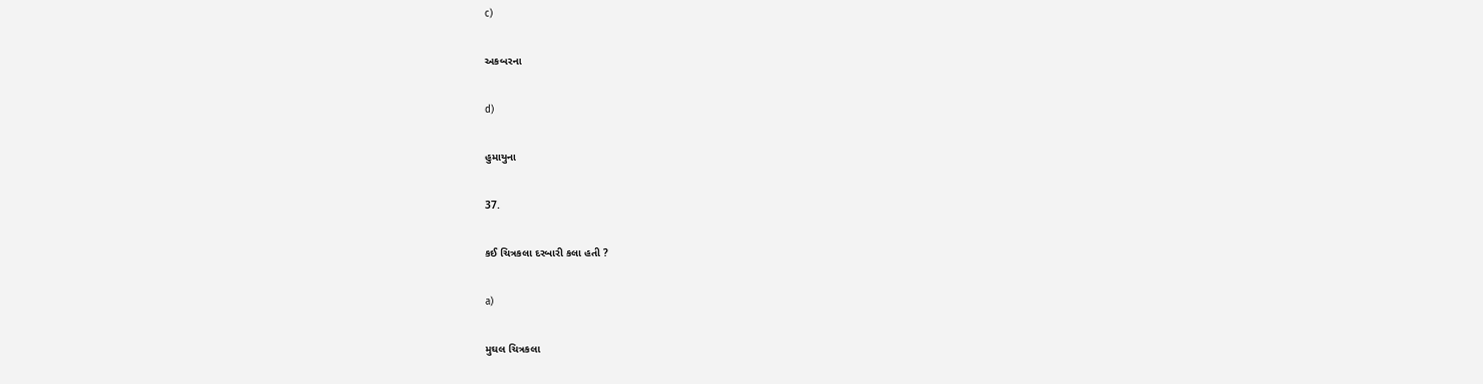c)

અકબરના

d)

હુમાયુના

37.

કઈ ચિત્રકલા દરબારી કલા હતી ?

a)

મુઘલ ચિત્રકલા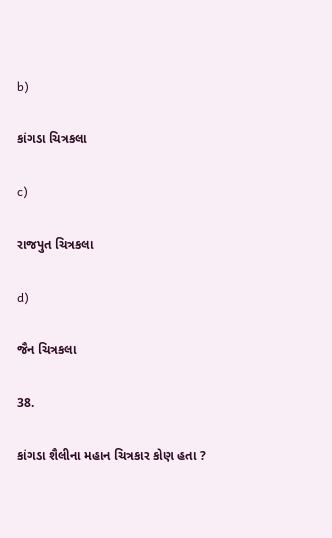b)

કાંગડા ચિત્રકલા

c)

રાજપુત ચિત્રકલા

d)

જૈન ચિત્રકલા

38.

કાંગડા શૈલીના મહાન ચિત્રકાર કોણ હતા ?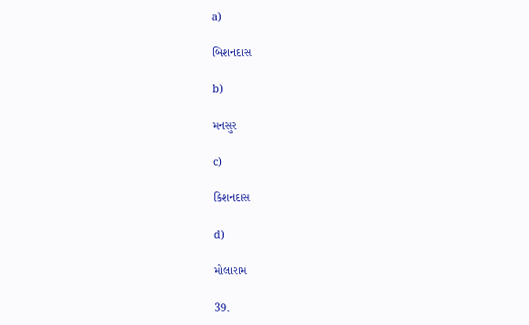a)

બિશનદાસ

b)

મનસુર

c)

કિશનદાસ

d)

મોલારામ

39.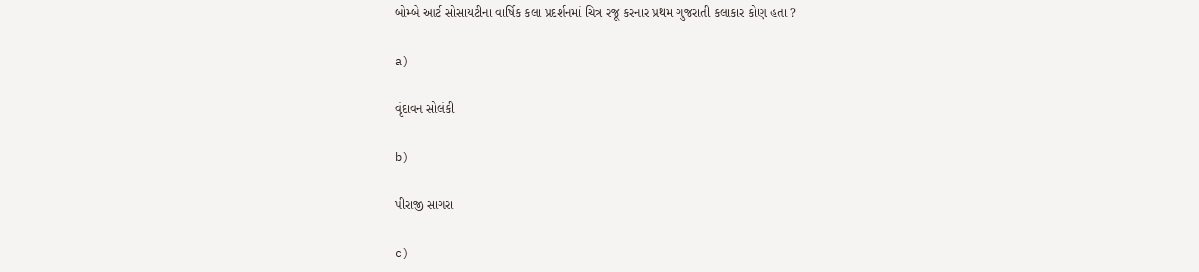બોમ્બે આર્ટ સોસાયટીના વાર્ષિક કલા પ્રદર્શનમાં ચિત્ર રજૂ કરનાર પ્રથમ ગુજરાતી કલાકાર કોણ હતા ?

a)

વૃંદાવન સોલંકી

b)

પીરાજી સાગરા

c)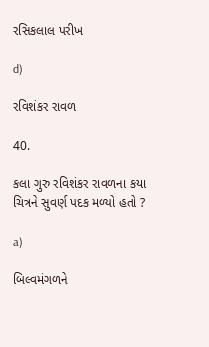રસિકલાલ પરીખ

d)

રવિશંકર રાવળ

40.

કલા ગુરુ રવિશંકર રાવળના કયા ચિત્રને સુવર્ણ પદક મળ્યો હતો ?

a)

બિલ્વમંગળને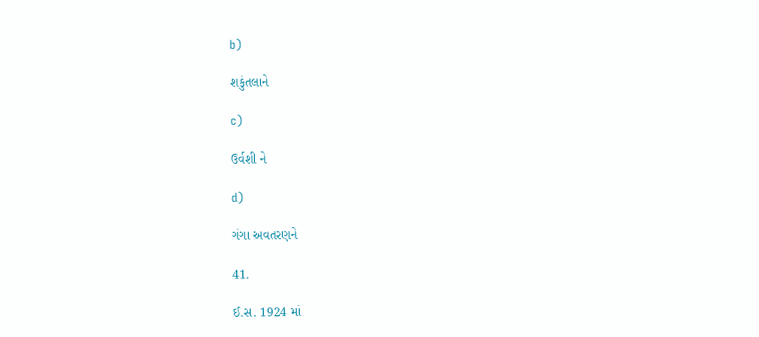b)

શકુંતલાને

c)

ઉર્વશી ને

d)

ગંગા અવતરણને

41.

ઈ.સ. 1924 માં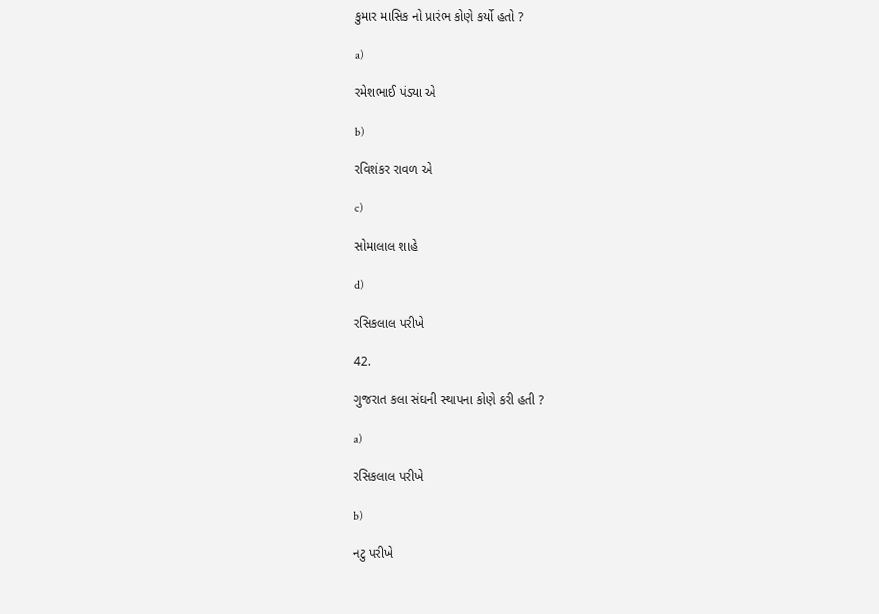કુમાર માસિક નો પ્રારંભ કોણે કર્યો હતો ?

a)

રમેશભાઈ પંડ્યા એ

b)

રવિશંકર રાવળ એ

c)

સોમાલાલ શાહે

d)

રસિકલાલ પરીખે

42.

ગુજરાત કલા સંઘની સ્થાપના કોણે કરી હતી ?

a)

રસિકલાલ પરીખે

b)

નટુ પરીખે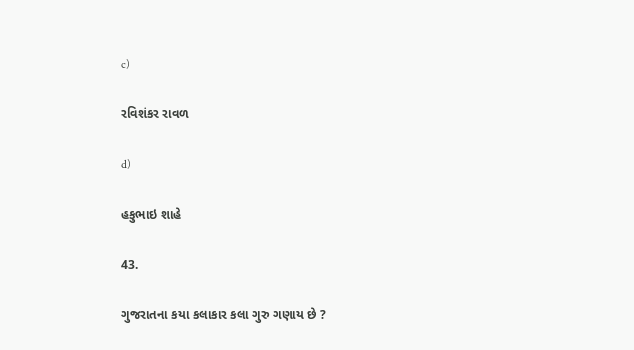c)

રવિશંકર રાવળ

d)

હકુભાઇ શાહે

43.

ગુજરાતના કયા કલાકાર કલા ગુરુ ગણાય છે ?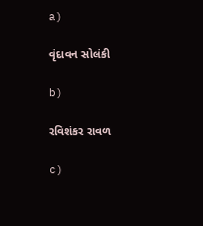a)

વૃંદાવન સોલંકી

b)

રવિશંકર રાવળ

c)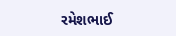રમેશભાઈ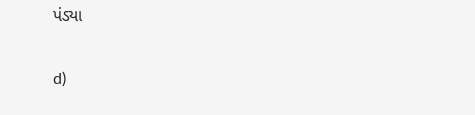પંડ્યા

d)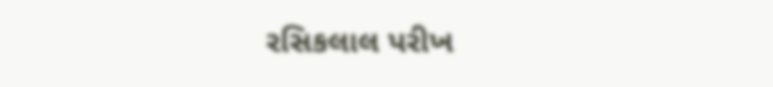રસિકલાલ પરીખ